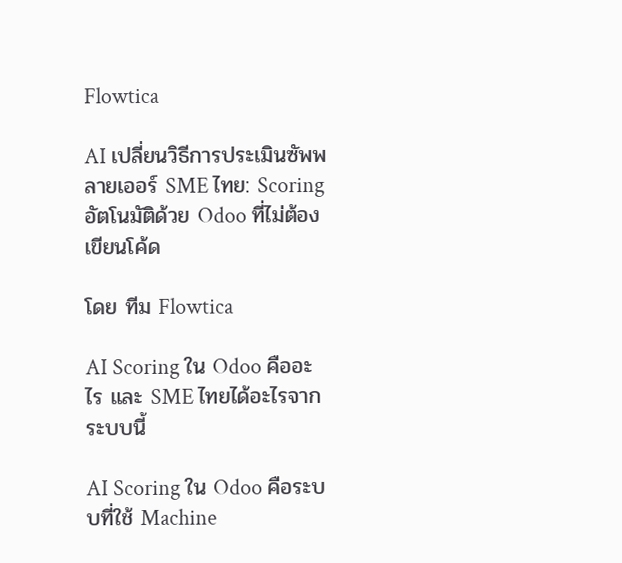Flowtica

AI เปลี่ยนวิธีการประเมินซัพพลายเออร์ SME ไทย: Scoring อัตโนมัติด้วย Odoo ที่ไม่ต้องเขียนโค้ด

โดย ทีม Flowtica

AI Scoring ใน Odoo คืออะไร และ SME ไทยได้อะไรจากระบบนี้

AI Scoring ใน Odoo คือระบบที่ใช้ Machine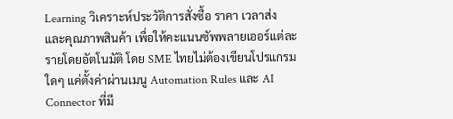Learning วิเคราะห์ประวัติการสั่งซื้อ ราคา เวลาส่ง และคุณภาพสินค้า เพื่อให้คะแนนซัพพลายเออร์แต่ละรายโดยอัตโนมัติ โดย SME ไทยไม่ต้องเขียนโปรแกรมใดๆ แค่ตั้งค่าผ่านเมนู Automation Rules และ AI Connector ที่มี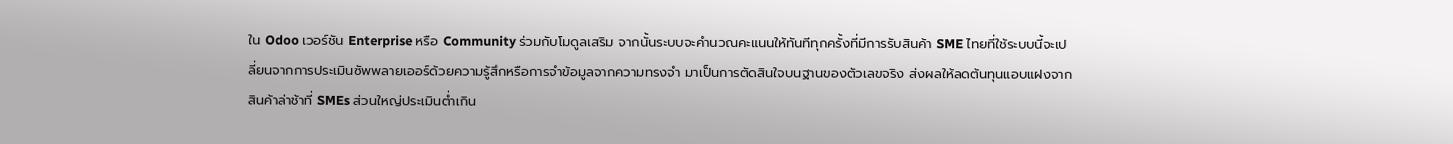ใน Odoo เวอร์ชัน Enterprise หรือ Community ร่วมกับโมดูลเสริม จากนั้นระบบจะคำนวณคะแนนให้ทันทีทุกครั้งที่มีการรับสินค้า SME ไทยที่ใช้ระบบนี้จะเปลี่ยนจากการประเมินซัพพลายเออร์ด้วยความรู้สึกหรือการจำข้อมูลจากความทรงจำ มาเป็นการตัดสินใจบนฐานของตัวเลขจริง ส่งผลให้ลดต้นทุนแอบแฝงจากสินค้าล่าช้าที่ SMEs ส่วนใหญ่ประเมินต่ำเกิน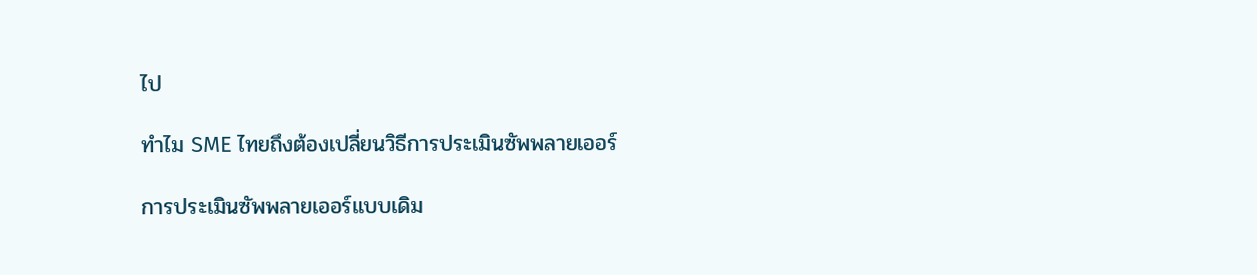ไป

ทำไม SME ไทยถึงต้องเปลี่ยนวิธีการประเมินซัพพลายเออร์

การประเมินซัพพลายเออร์แบบเดิม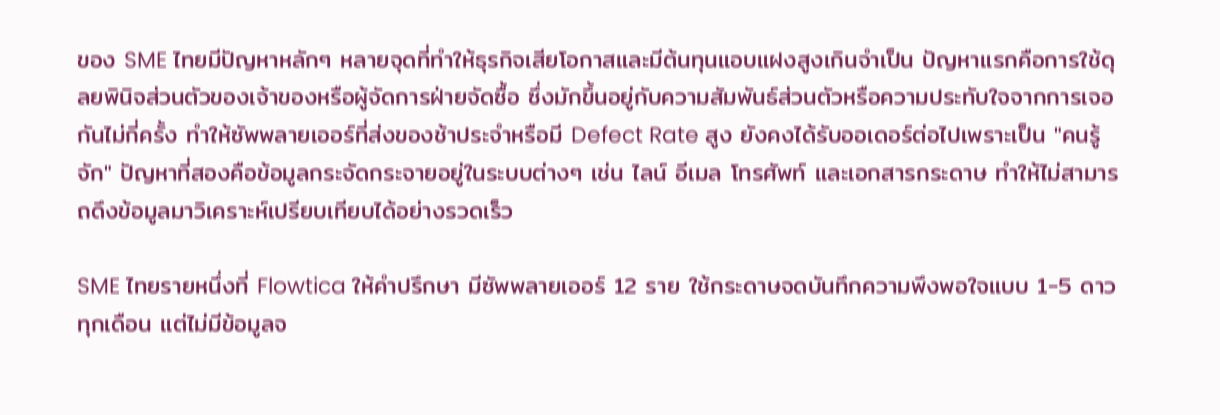ของ SME ไทยมีปัญหาหลักๆ หลายจุดที่ทำให้ธุรกิจเสียโอกาสและมีต้นทุนแอบแฝงสูงเกินจำเป็น ปัญหาแรกคือการใช้ดุลยพินิจส่วนตัวของเจ้าของหรือผู้จัดการฝ่ายจัดซื้อ ซึ่งมักขึ้นอยู่กับความสัมพันธ์ส่วนตัวหรือความประทับใจจากการเจอกันไม่กี่ครั้ง ทำให้ซัพพลายเออร์ที่ส่งของช้าประจำหรือมี Defect Rate สูง ยังคงได้รับออเดอร์ต่อไปเพราะเป็น "คนรู้จัก" ปัญหาที่สองคือข้อมูลกระจัดกระจายอยู่ในระบบต่างๆ เช่น ไลน์ อีเมล โทรศัพท์ และเอกสารกระดาษ ทำให้ไม่สามารถดึงข้อมูลมาวิเคราะห์เปรียบเทียบได้อย่างรวดเร็ว

SME ไทยรายหนึ่งที่ Flowtica ให้คำปรึกษา มีซัพพลายเออร์ 12 ราย ใช้กระดาษจดบันทึกความพึงพอใจแบบ 1-5 ดาวทุกเดือน แต่ไม่มีข้อมูลจ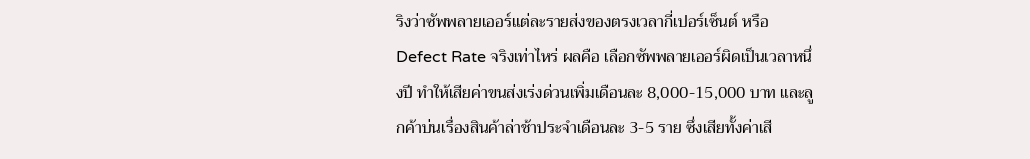ริงว่าซัพพลายเออร์แต่ละรายส่งของตรงเวลากี่เปอร์เซ็นต์ หรือ Defect Rate จริงเท่าไหร่ ผลคือ เลือกซัพพลายเออร์ผิดเป็นเวลาหนึ่งปี ทำให้เสียค่าขนส่งเร่งด่วนเพิ่มเดือนละ 8,000-15,000 บาท และลูกค้าบ่นเรื่องสินค้าล่าช้าประจำเดือนละ 3-5 ราย ซึ่งเสียทั้งค่าเสี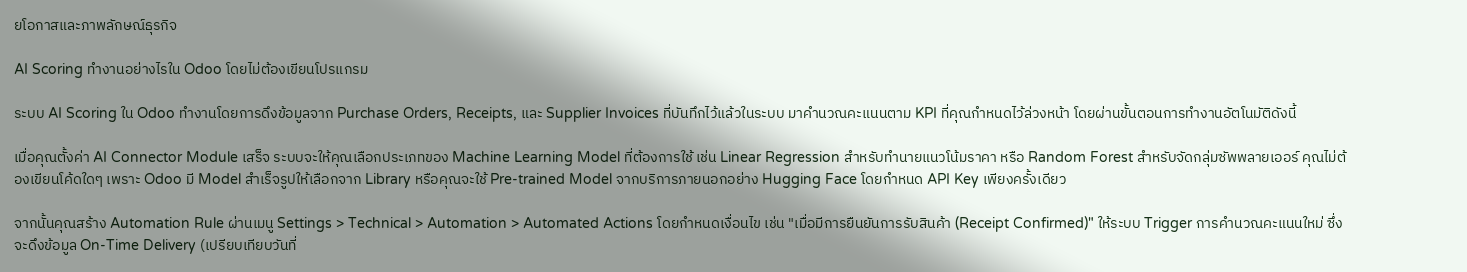ยโอกาสและภาพลักษณ์ธุรกิจ

AI Scoring ทำงานอย่างไรใน Odoo โดยไม่ต้องเขียนโปรแกรม

ระบบ AI Scoring ใน Odoo ทำงานโดยการดึงข้อมูลจาก Purchase Orders, Receipts, และ Supplier Invoices ที่บันทึกไว้แล้วในระบบ มาคำนวณคะแนนตาม KPI ที่คุณกำหนดไว้ล่วงหน้า โดยผ่านขั้นตอนการทำงานอัตโนมัติดังนี้

เมื่อคุณตั้งค่า AI Connector Module เสร็จ ระบบจะให้คุณเลือกประเภทของ Machine Learning Model ที่ต้องการใช้ เช่น Linear Regression สำหรับทำนายแนวโน้มราคา หรือ Random Forest สำหรับจัดกลุ่มซัพพลายเออร์ คุณไม่ต้องเขียนโค้ดใดๆ เพราะ Odoo มี Model สำเร็จรูปให้เลือกจาก Library หรือคุณจะใช้ Pre-trained Model จากบริการภายนอกอย่าง Hugging Face โดยกำหนด API Key เพียงครั้งเดียว

จากนั้นคุณสร้าง Automation Rule ผ่านเมนู Settings > Technical > Automation > Automated Actions โดยกำหนดเงื่อนไข เช่น "เมื่อมีการยืนยันการรับสินค้า (Receipt Confirmed)" ให้ระบบ Trigger การคำนวณคะแนนใหม่ ซึ่งจะดึงข้อมูล On-Time Delivery (เปรียบเทียบวันที่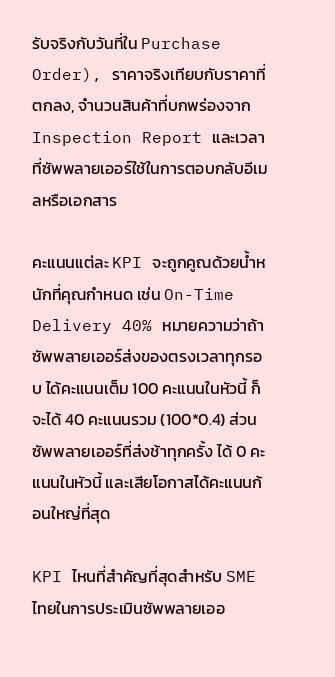รับจริงกับวันที่ใน Purchase Order), ราคาจริงเทียบกับราคาที่ตกลง, จำนวนสินค้าที่บกพร่องจาก Inspection Report และเวลาที่ซัพพลายเออร์ใช้ในการตอบกลับอีเมลหรือเอกสาร

คะแนนแต่ละ KPI จะถูกคูณด้วยน้ำหนักที่คุณกำหนด เช่น On-Time Delivery 40% หมายความว่าถ้าซัพพลายเออร์ส่งของตรงเวลาทุกรอบ ได้คะแนนเต็ม 100 คะแนนในหัวนี้ ก็จะได้ 40 คะแนนรวม (100*0.4) ส่วนซัพพลายเออร์ที่ส่งช้าทุกครั้ง ได้ 0 คะแนนในหัวนี้ และเสียโอกาสได้คะแนนก้อนใหญ่ที่สุด

KPI ไหนที่สำคัญที่สุดสำหรับ SME ไทยในการประเมินซัพพลายเออ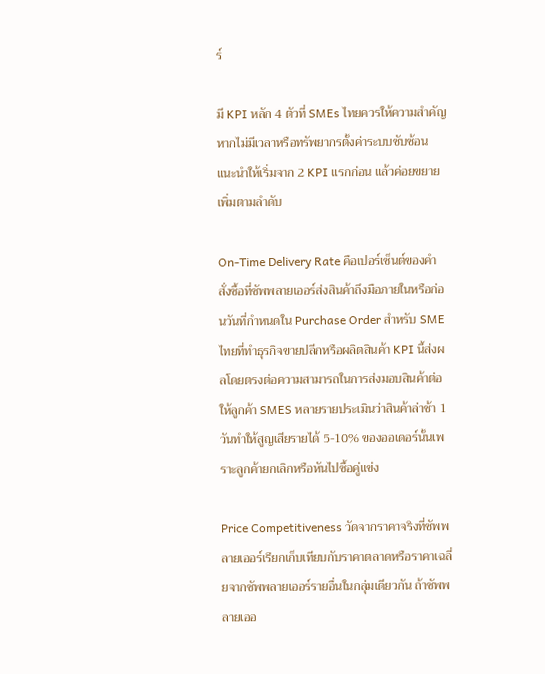ร์

มี KPI หลัก 4 ตัวที่ SMEs ไทยควรให้ความสำคัญ หากไม่มีเวลาหรือทรัพยากรตั้งค่าระบบซับซ้อน แนะนำให้เริ่มจาก 2 KPI แรกก่อน แล้วค่อยขยายเพิ่มตามลำดับ

On-Time Delivery Rate คือเปอร์เซ็นต์ของคำสั่งซื้อที่ซัพพลายเออร์ส่งสินค้าถึงมือภายในหรือก่อนวันที่กำหนดใน Purchase Order สำหรับ SME ไทยที่ทำธุรกิจขายปลีกหรือผลิตสินค้า KPI นี้ส่งผลโดยตรงต่อความสามารถในการส่งมอบสินค้าต่อให้ลูกค้า SMES หลายรายประเมินว่าสินค้าล่าช้า 1 วันทำให้สูญเสียรายได้ 5-10% ของออเดอร์นั้นเพราะลูกค้ายกเลิกหรือหันไปซื้อคู่แข่ง

Price Competitiveness วัดจากราคาจริงที่ซัพพลายเออร์เรียกเก็บเทียบกับราคาตลาดหรือราคาเฉลี่ยจากซัพพลายเออร์รายอื่นในกลุ่มเดียวกัน ถ้าซัพพลายเออ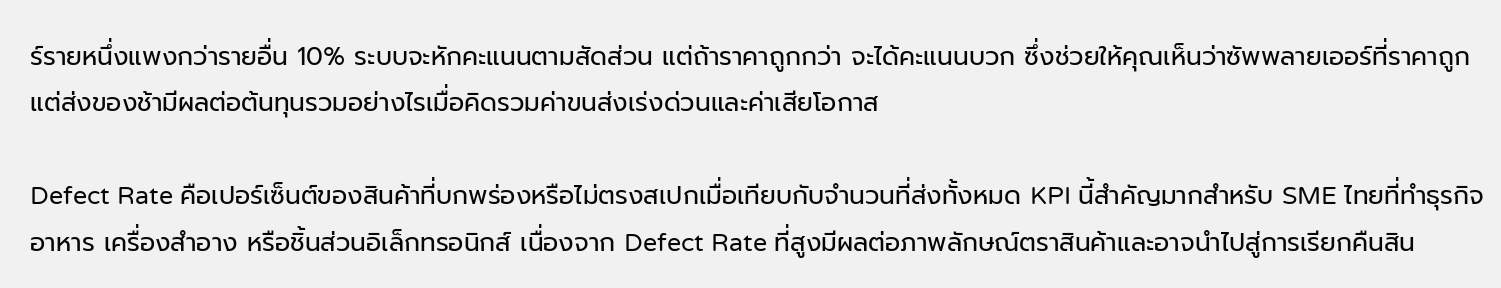ร์รายหนึ่งแพงกว่ารายอื่น 10% ระบบจะหักคะแนนตามสัดส่วน แต่ถ้าราคาถูกกว่า จะได้คะแนนบวก ซึ่งช่วยให้คุณเห็นว่าซัพพลายเออร์ที่ราคาถูกแต่ส่งของช้ามีผลต่อต้นทุนรวมอย่างไรเมื่อคิดรวมค่าขนส่งเร่งด่วนและค่าเสียโอกาส

Defect Rate คือเปอร์เซ็นต์ของสินค้าที่บกพร่องหรือไม่ตรงสเปกเมื่อเทียบกับจำนวนที่ส่งทั้งหมด KPI นี้สำคัญมากสำหรับ SME ไทยที่ทำธุรกิจอาหาร เครื่องสำอาง หรือชิ้นส่วนอิเล็กทรอนิกส์ เนื่องจาก Defect Rate ที่สูงมีผลต่อภาพลักษณ์ตราสินค้าและอาจนำไปสู่การเรียกคืนสิน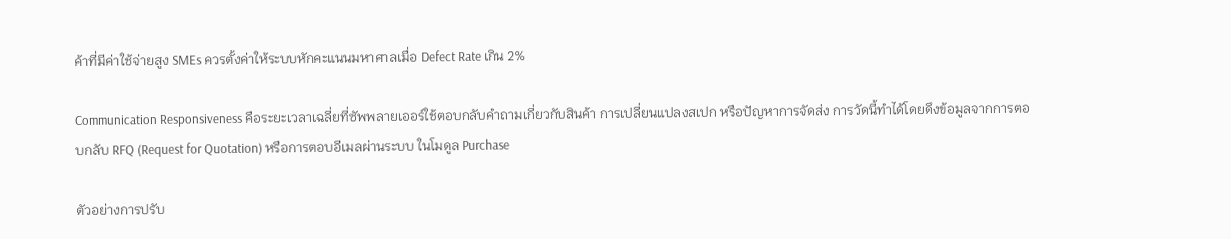ค้าที่มีค่าใช้จ่ายสูง SMEs ควรตั้งค่าให้ระบบหักคะแนนมหาศาลเมื่อ Defect Rate เกิน 2%

Communication Responsiveness คือระยะเวลาเฉลี่ยที่ซัพพลายเออร์ใช้ตอบกลับคำถามเกี่ยวกับสินค้า การเปลี่ยนแปลงสเปก หรือปัญหาการจัดส่ง การวัดนี้ทำได้โดยดึงข้อมูลจากการตอบกลับ RFQ (Request for Quotation) หรือการตอบอีเมลผ่านระบบ ในโมดูล Purchase

ตัวอย่างการปรับ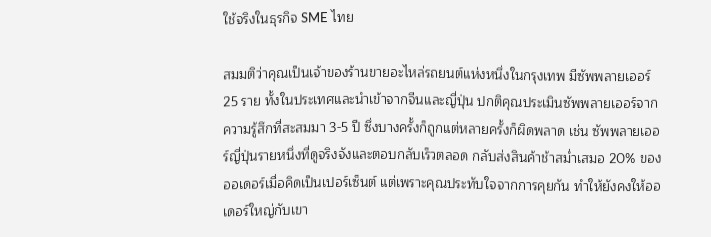ใช้จริงในธุรกิจ SME ไทย

สมมติว่าคุณเป็นเจ้าของร้านขายอะไหล่รถยนต์แห่งหนึ่งในกรุงเทพ มีซัพพลายเออร์ 25 ราย ทั้งในประเทศและนำเข้าจากจีนและญี่ปุ่น ปกติคุณประเมินซัพพลายเออร์จากความรู้สึกที่สะสมมา 3-5 ปี ซึ่งบางครั้งก็ถูกแต่หลายครั้งก็ผิดพลาด เช่น ซัพพลายเออร์ญี่ปุ่นรายหนึ่งที่ดูจริงจังและตอบกลับเร็วตลอด กลับส่งสินค้าช้าสม่ำเสมอ 20% ของออเดอร์เมื่อคิดเป็นเปอร์เซ็นต์ แต่เพราะคุณประทับใจจากการคุยกัน ทำให้ยังคงให้ออเดอร์ใหญ่กับเขา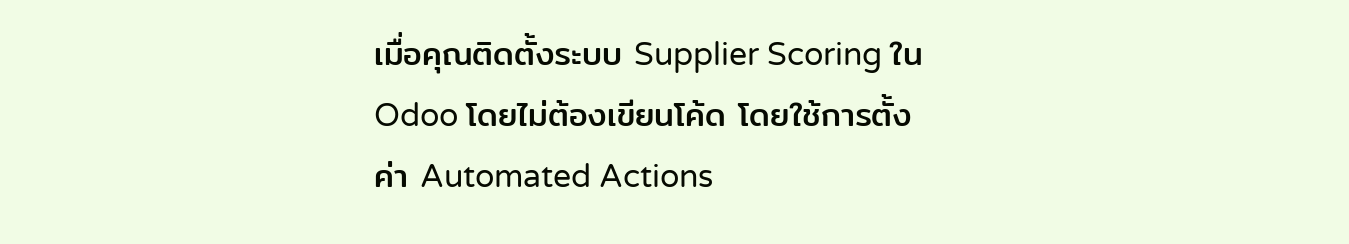เมื่อคุณติดตั้งระบบ Supplier Scoring ใน Odoo โดยไม่ต้องเขียนโค้ด โดยใช้การตั้งค่า Automated Actions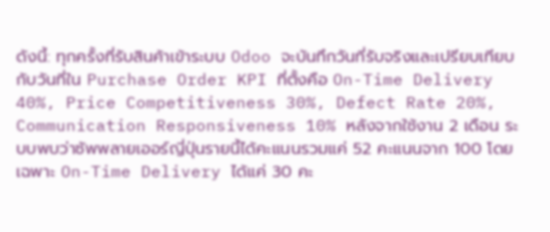ดังนี้: ทุกครั้งที่รับสินค้าเข้าระบบ Odoo จะบันทึกวันที่รับจริงและเปรียบเทียบกับวันที่ใน Purchase Order KPI ที่ตั้งคือ On-Time Delivery 40%, Price Competitiveness 30%, Defect Rate 20%, Communication Responsiveness 10% หลังจากใช้งาน 2 เดือน ระบบพบว่าซัพพลายเออร์ญี่ปุ่นรายนี้ได้คะแนนรวมแค่ 52 คะแนนจาก 100 โดยเฉพาะ On-Time Delivery ได้แค่ 30 คะ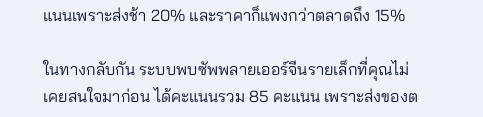แนนเพราะส่งช้า 20% และราคาก็แพงกว่าตลาดถึง 15%

ในทางกลับกัน ระบบพบซัพพลายเออร์จีนรายเล็กที่คุณไม่เคยสนใจมาก่อน ได้คะแนนรวม 85 คะแนน เพราะส่งของต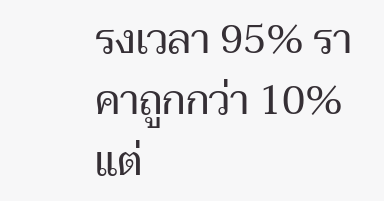รงเวลา 95% ราคาถูกกว่า 10% แต่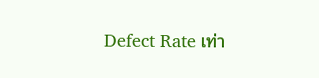Defect Rate เท่า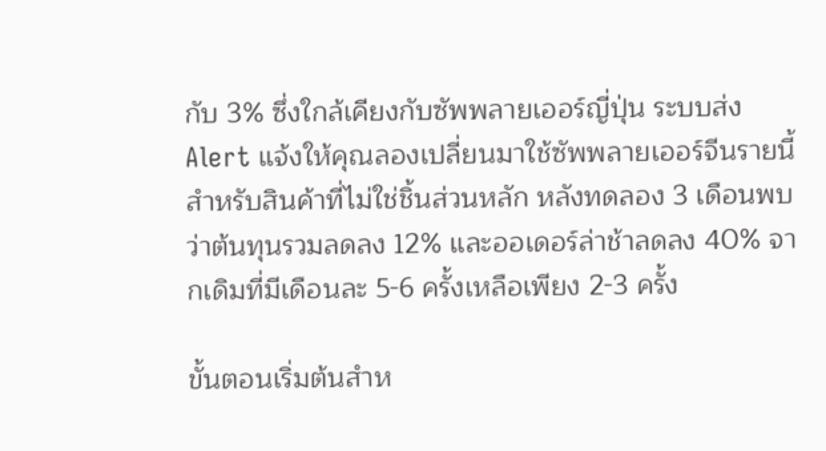กับ 3% ซึ่งใกล้เคียงกับซัพพลายเออร์ญี่ปุ่น ระบบส่ง Alert แจ้งให้คุณลองเปลี่ยนมาใช้ซัพพลายเออร์จีนรายนี้สำหรับสินค้าที่ไม่ใช่ชิ้นส่วนหลัก หลังทดลอง 3 เดือนพบว่าต้นทุนรวมลดลง 12% และออเดอร์ล่าช้าลดลง 40% จากเดิมที่มีเดือนละ 5-6 ครั้งเหลือเพียง 2-3 ครั้ง

ขั้นตอนเริ่มต้นสำห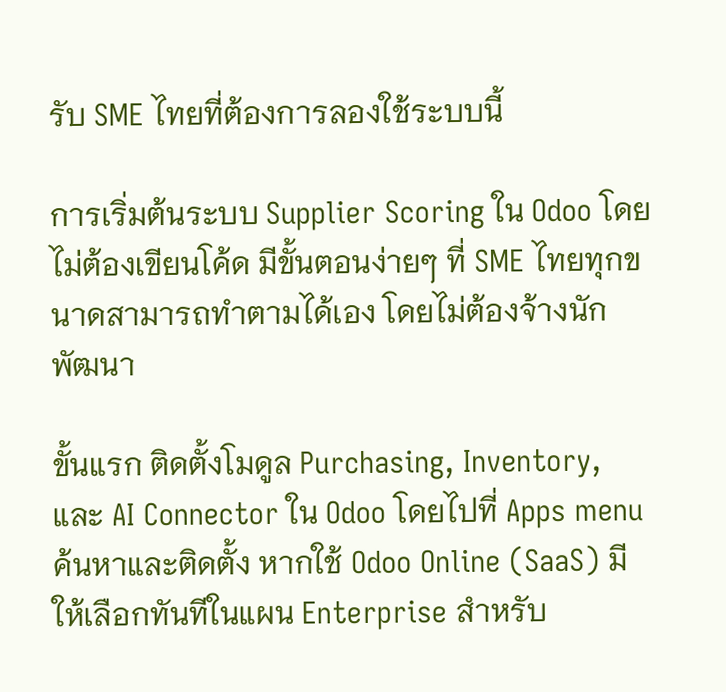รับ SME ไทยที่ต้องการลองใช้ระบบนี้

การเริ่มต้นระบบ Supplier Scoring ใน Odoo โดยไม่ต้องเขียนโค้ด มีขั้นตอนง่ายๆ ที่ SME ไทยทุกขนาดสามารถทำตามได้เอง โดยไม่ต้องจ้างนักพัฒนา

ขั้นแรก ติดตั้งโมดูล Purchasing, Inventory, และ AI Connector ใน Odoo โดยไปที่ Apps menu ค้นหาและติดตั้ง หากใช้ Odoo Online (SaaS) มีให้เลือกทันทีในแผน Enterprise สำหรับ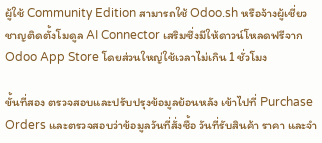ผู้ใช้ Community Edition สามารถใช้ Odoo.sh หรือจ้างผู้เชี่ยวชาญติดตั้งโมดูล AI Connector เสริมซึ่งมีให้ดาวน์โหลดฟรีจาก Odoo App Store โดยส่วนใหญ่ใช้เวลาไม่เกิน 1 ชั่วโมง

ขั้นที่สอง ตรวจสอบและปรับปรุงข้อมูลย้อนหลัง เข้าไปที่ Purchase Orders และตรวจสอบว่าข้อมูลวันที่สั่งซื้อ วันที่รับสินค้า ราคา และจำ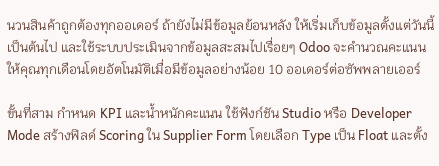นวนสินค้าถูกต้องทุกออเดอร์ ถ้ายังไม่มีข้อมูลย้อนหลัง ให้เริ่มเก็บข้อมูลตั้งแต่วันนี้เป็นต้นไป และใช้ระบบประเมินจากข้อมูลสะสมไปเรื่อยๆ Odoo จะคำนวณคะแนนให้คุณทุกเดือนโดยอัตโนมัติเมื่อมีข้อมูลอย่างน้อย 10 ออเดอร์ต่อซัพพลายเออร์

ขั้นที่สาม กำหนด KPI และน้ำหนักคะแนน ใช้ฟังก์ชัน Studio หรือ Developer Mode สร้างฟิลด์ Scoring ใน Supplier Form โดยเลือก Type เป็น Float และตั้ง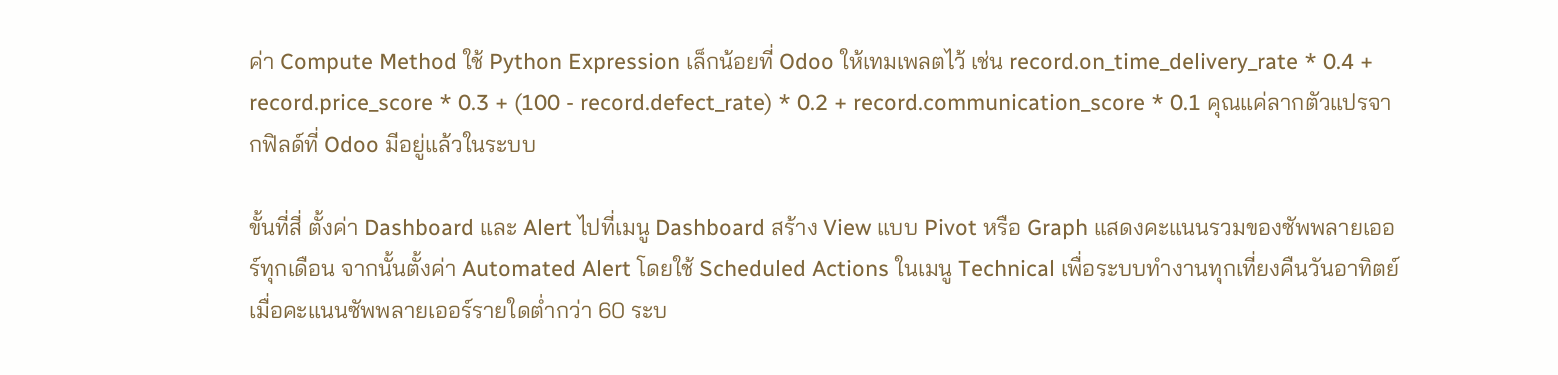ค่า Compute Method ใช้ Python Expression เล็กน้อยที่ Odoo ให้เทมเพลตไว้ เช่น record.on_time_delivery_rate * 0.4 + record.price_score * 0.3 + (100 - record.defect_rate) * 0.2 + record.communication_score * 0.1 คุณแค่ลากตัวแปรจากฟิลด์ที่ Odoo มีอยู่แล้วในระบบ

ขั้นที่สี่ ตั้งค่า Dashboard และ Alert ไปที่เมนู Dashboard สร้าง View แบบ Pivot หรือ Graph แสดงคะแนนรวมของซัพพลายเออร์ทุกเดือน จากนั้นตั้งค่า Automated Alert โดยใช้ Scheduled Actions ในเมนู Technical เพื่อระบบทำงานทุกเที่ยงคืนวันอาทิตย์ เมื่อคะแนนซัพพลายเออร์รายใดต่ำกว่า 60 ระบ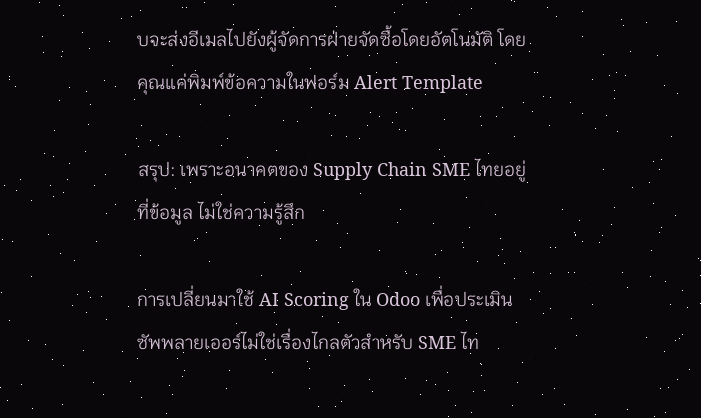บจะส่งอีเมลไปยังผู้จัดการฝ่ายจัดซื้อโดยอัตโนมัติ โดยคุณแค่พิมพ์ข้อความในฟอร์ม Alert Template

สรุป: เพราะอนาคตของ Supply Chain SME ไทยอยู่ที่ข้อมูล ไม่ใช่ความรู้สึก

การเปลี่ยนมาใช้ AI Scoring ใน Odoo เพื่อประเมินซัพพลายเออร์ไม่ใช่เรื่องไกลตัวสำหรับ SME ไท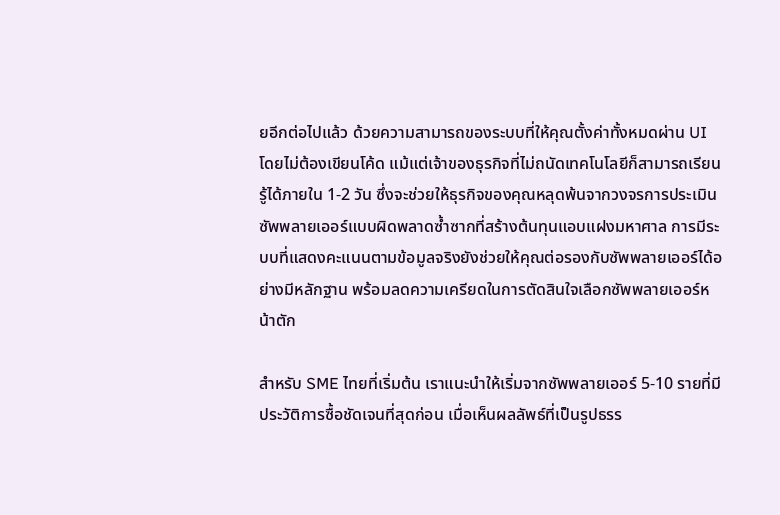ยอีกต่อไปแล้ว ด้วยความสามารถของระบบที่ให้คุณตั้งค่าทั้งหมดผ่าน UI โดยไม่ต้องเขียนโค้ด แม้แต่เจ้าของธุรกิจที่ไม่ถนัดเทคโนโลยีก็สามารถเรียนรู้ได้ภายใน 1-2 วัน ซึ่งจะช่วยให้ธุรกิจของคุณหลุดพ้นจากวงจรการประเมินซัพพลายเออร์แบบผิดพลาดซ้ำซากที่สร้างต้นทุนแอบแฝงมหาศาล การมีระบบที่แสดงคะแนนตามข้อมูลจริงยังช่วยให้คุณต่อรองกับซัพพลายเออร์ได้อย่างมีหลักฐาน พร้อมลดความเครียดในการตัดสินใจเลือกซัพพลายเออร์หน้าตัก

สำหรับ SME ไทยที่เริ่มต้น เราแนะนำให้เริ่มจากซัพพลายเออร์ 5-10 รายที่มีประวัติการซื้อชัดเจนที่สุดก่อน เมื่อเห็นผลลัพธ์ที่เป็นรูปธรร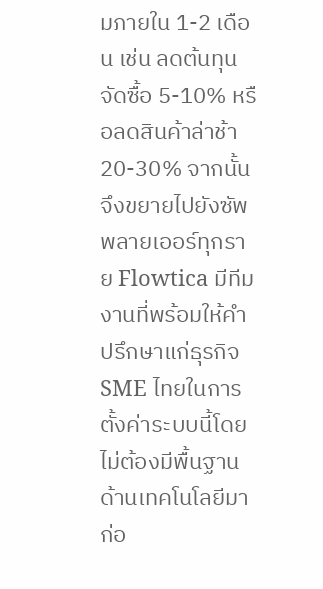มภายใน 1-2 เดือน เช่น ลดต้นทุนจัดซื้อ 5-10% หรือลดสินค้าล่าช้า 20-30% จากนั้นจึงขยายไปยังซัพพลายเออร์ทุกราย Flowtica มีทีมงานที่พร้อมให้คำปรึกษาแก่ธุรกิจ SME ไทยในการตั้งค่าระบบนี้โดยไม่ต้องมีพื้นฐานด้านเทคโนโลยีมาก่อ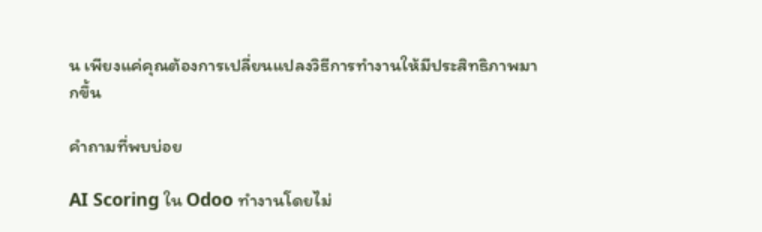น เพียงแค่คุณต้องการเปลี่ยนแปลงวิธีการทำงานให้มีประสิทธิภาพมากขึ้น

คำถามที่พบบ่อย

AI Scoring ใน Odoo ทำงานโดยไม่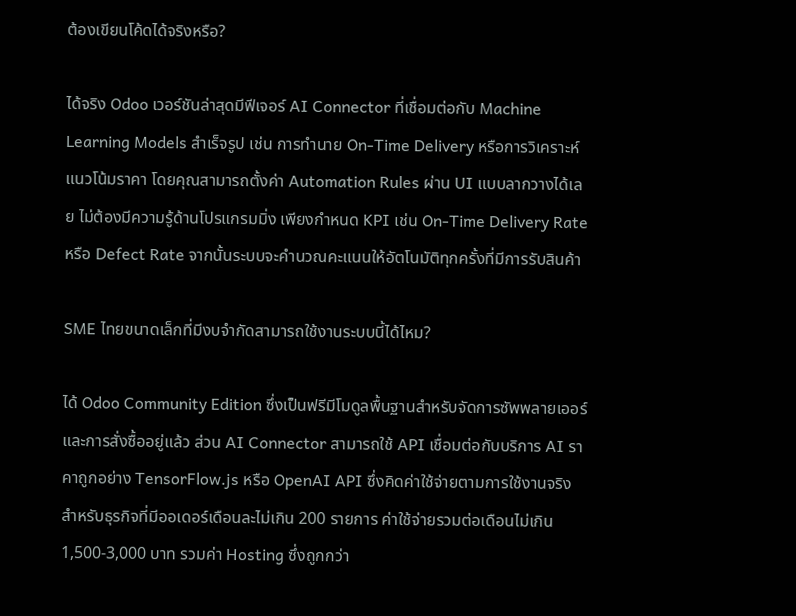ต้องเขียนโค้ดได้จริงหรือ?

ได้จริง Odoo เวอร์ชันล่าสุดมีฟีเจอร์ AI Connector ที่เชื่อมต่อกับ Machine Learning Models สำเร็จรูป เช่น การทำนาย On-Time Delivery หรือการวิเคราะห์แนวโน้มราคา โดยคุณสามารถตั้งค่า Automation Rules ผ่าน UI แบบลากวางได้เลย ไม่ต้องมีความรู้ด้านโปรแกรมมิ่ง เพียงกำหนด KPI เช่น On-Time Delivery Rate หรือ Defect Rate จากนั้นระบบจะคำนวณคะแนนให้อัตโนมัติทุกครั้งที่มีการรับสินค้า

SME ไทยขนาดเล็กที่มีงบจำกัดสามารถใช้งานระบบนี้ได้ไหม?

ได้ Odoo Community Edition ซึ่งเป็นฟรีมีโมดูลพื้นฐานสำหรับจัดการซัพพลายเออร์และการสั่งซื้ออยู่แล้ว ส่วน AI Connector สามารถใช้ API เชื่อมต่อกับบริการ AI ราคาถูกอย่าง TensorFlow.js หรือ OpenAI API ซึ่งคิดค่าใช้จ่ายตามการใช้งานจริง สำหรับธุรกิจที่มีออเดอร์เดือนละไม่เกิน 200 รายการ ค่าใช้จ่ายรวมต่อเดือนไม่เกิน 1,500-3,000 บาท รวมค่า Hosting ซึ่งถูกกว่า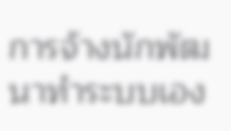การจ้างนักพัฒนาทำระบบเอง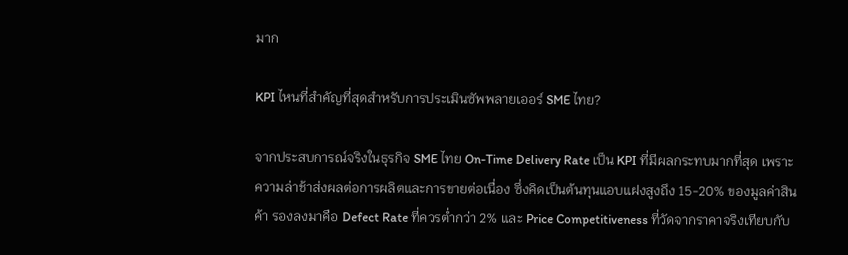มาก

KPI ไหนที่สำคัญที่สุดสำหรับการประเมินซัพพลายเออร์ SME ไทย?

จากประสบการณ์จริงในธุรกิจ SME ไทย On-Time Delivery Rate เป็น KPI ที่มีผลกระทบมากที่สุด เพราะความล่าช้าส่งผลต่อการผลิตและการขายต่อเนื่อง ซึ่งคิดเป็นต้นทุนแอบแฝงสูงถึง 15-20% ของมูลค่าสินค้า รองลงมาคือ Defect Rate ที่ควรต่ำกว่า 2% และ Price Competitiveness ที่วัดจากราคาจริงเทียบกับ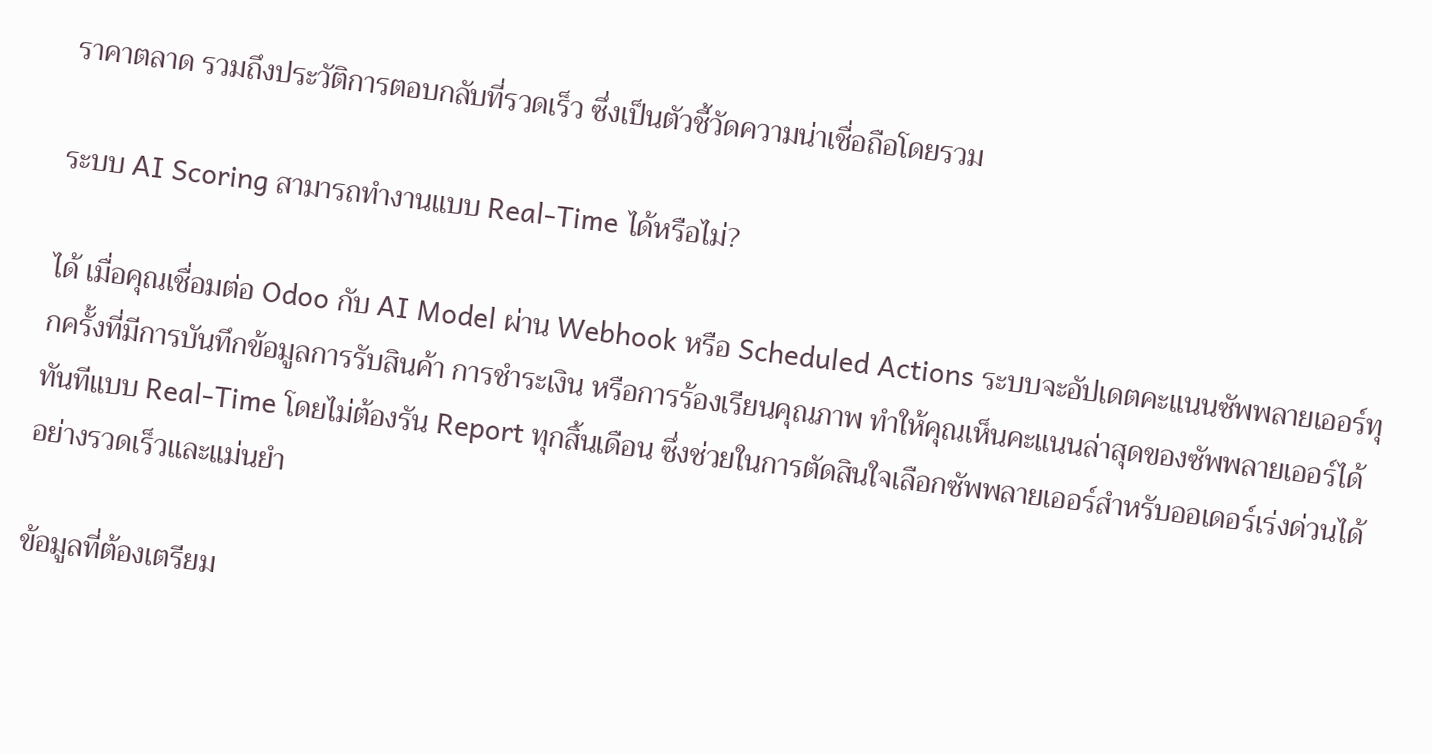ราคาตลาด รวมถึงประวัติการตอบกลับที่รวดเร็ว ซึ่งเป็นตัวชี้วัดความน่าเชื่อถือโดยรวม

ระบบ AI Scoring สามารถทำงานแบบ Real-Time ได้หรือไม่?

ได้ เมื่อคุณเชื่อมต่อ Odoo กับ AI Model ผ่าน Webhook หรือ Scheduled Actions ระบบจะอัปเดตคะแนนซัพพลายเออร์ทุกครั้งที่มีการบันทึกข้อมูลการรับสินค้า การชำระเงิน หรือการร้องเรียนคุณภาพ ทำให้คุณเห็นคะแนนล่าสุดของซัพพลายเออร์ได้ทันทีแบบ Real-Time โดยไม่ต้องรัน Report ทุกสิ้นเดือน ซึ่งช่วยในการตัดสินใจเลือกซัพพลายเออร์สำหรับออเดอร์เร่งด่วนได้อย่างรวดเร็วและแม่นยำ

ข้อมูลที่ต้องเตรียม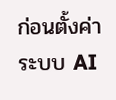ก่อนตั้งค่าระบบ AI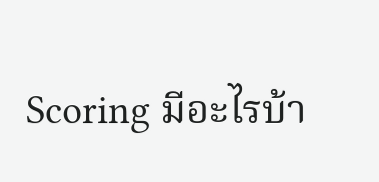Scoring มีอะไรบ้า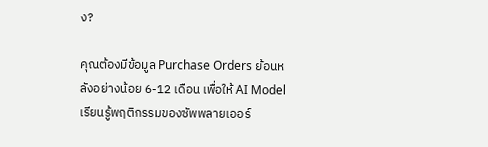ง?

คุณต้องมีข้อมูล Purchase Orders ย้อนหลังอย่างน้อย 6-12 เดือน เพื่อให้ AI Model เรียนรู้พฤติกรรมของซัพพลายเออร์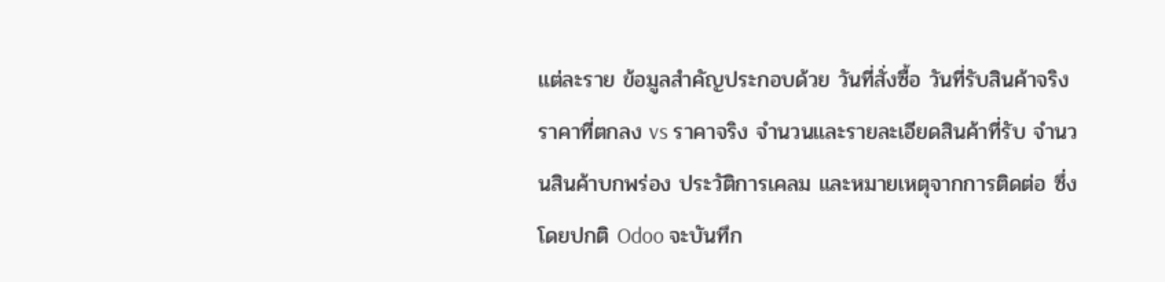แต่ละราย ข้อมูลสำคัญประกอบด้วย วันที่สั่งซื้อ วันที่รับสินค้าจริง ราคาที่ตกลง vs ราคาจริง จำนวนและรายละเอียดสินค้าที่รับ จำนวนสินค้าบกพร่อง ประวัติการเคลม และหมายเหตุจากการติดต่อ ซึ่งโดยปกติ Odoo จะบันทึก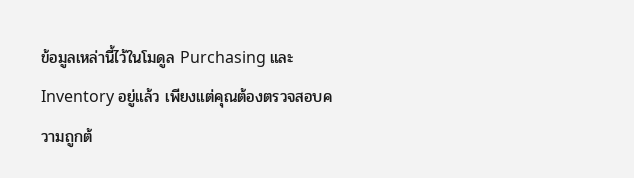ข้อมูลเหล่านี้ไว้ในโมดูล Purchasing และ Inventory อยู่แล้ว เพียงแต่คุณต้องตรวจสอบความถูกต้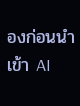องก่อนนำเข้า AI